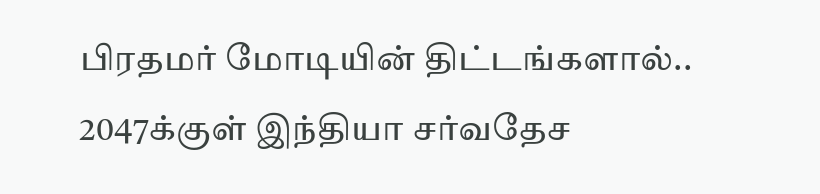பிரதமர் மோடியின் திட்டங்களால்.. 2047க்குள் இந்தியா சர்வதேச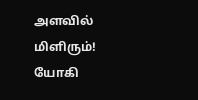அளவில் மிளிரும்! யோகி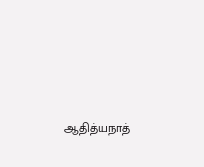ஆதித்யநாத்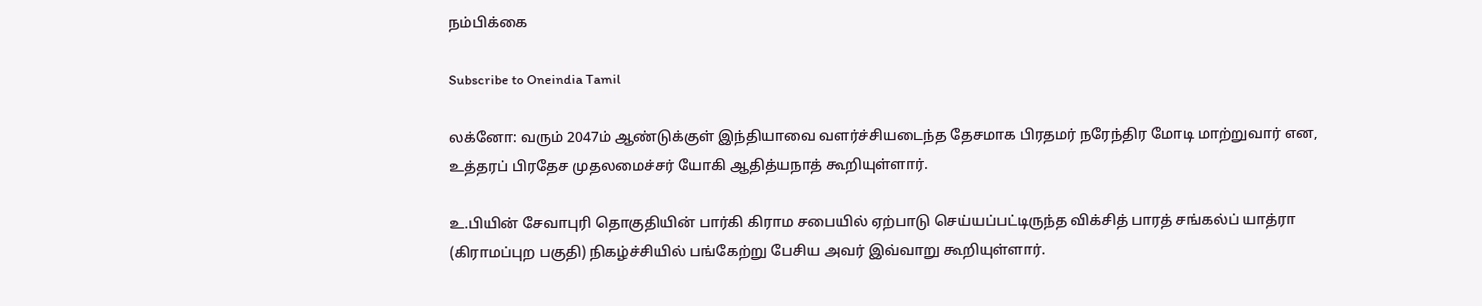நம்பிக்கை

Subscribe to Oneindia Tamil

லக்னோ: வரும் 2047ம் ஆண்டுக்குள் இந்தியாவை வளர்ச்சியடைந்த தேசமாக பிரதமர் நரேந்திர மோடி மாற்றுவார் என, உத்தரப் பிரதேச முதலமைச்சர் யோகி ஆதித்யநாத் கூறியுள்ளார்.

உ.பியின் சேவாபுரி தொகுதியின் பார்கி கிராம சபையில் ஏற்பாடு செய்யப்பட்டிருந்த விக்சித் பாரத் சங்கல்ப் யாத்ரா (கிராமப்புற பகுதி) நிகழ்ச்சியில் பங்கேற்று பேசிய அவர் இவ்வாறு கூறியுள்ளார்.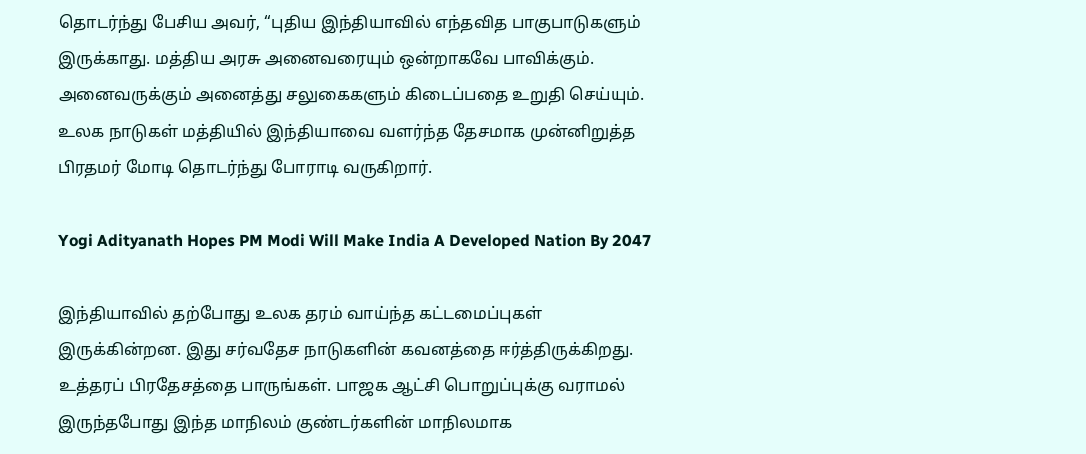தொடர்ந்து பேசிய அவர், “புதிய இந்தியாவில் எந்தவித பாகுபாடுகளும் இருக்காது. மத்திய அரசு அனைவரையும் ஒன்றாகவே பாவிக்கும். அனைவருக்கும் அனைத்து சலுகைகளும் கிடைப்பதை உறுதி செய்யும். உலக நாடுகள் மத்தியில் இந்தியாவை வளர்ந்த தேசமாக முன்னிறுத்த பிரதமர் மோடி தொடர்ந்து போராடி வருகிறார்.

Yogi Adityanath Hopes PM Modi Will Make India A Developed Nation By 2047

இந்தியாவில் தற்போது உலக தரம் வாய்ந்த கட்டமைப்புகள் இருக்கின்றன. இது சர்வதேச நாடுகளின் கவனத்தை ஈர்த்திருக்கிறது. உத்தரப் பிரதேசத்தை பாருங்கள். பாஜக ஆட்சி பொறுப்புக்கு வராமல் இருந்தபோது இந்த மாநிலம் குண்டர்களின் மாநிலமாக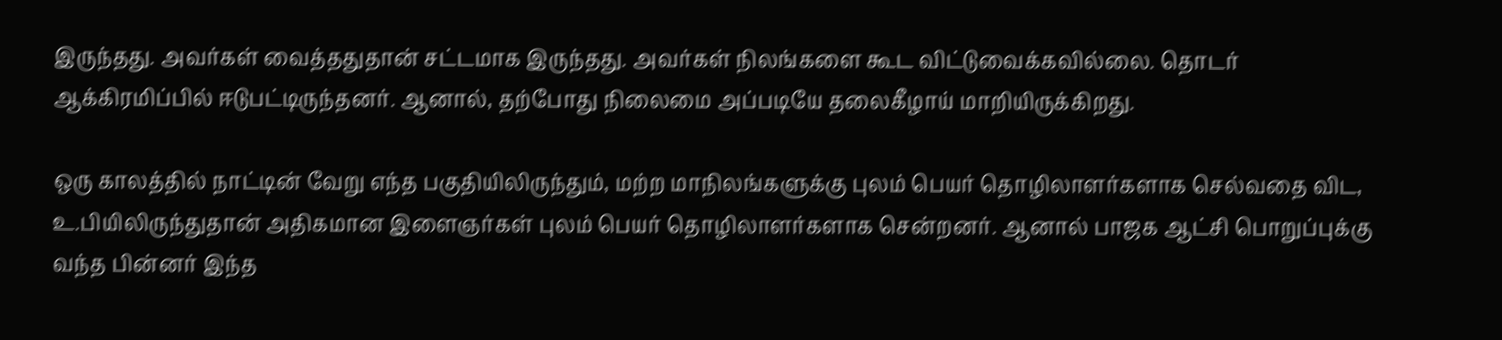இருந்தது. அவர்கள் வைத்ததுதான் சட்டமாக இருந்தது. அவர்கள் நிலங்களை கூட விட்டுவைக்கவில்லை. தொடர் ஆக்கிரமிப்பில் ஈடுபட்டிருந்தனர். ஆனால், தற்போது நிலைமை அப்படியே தலைகீழாய் மாறியிருக்கிறது.

ஒரு காலத்தில் நாட்டின் வேறு எந்த பகுதியிலிருந்தும், மற்ற மாநிலங்களுக்கு புலம் பெயர் தொழிலாளர்களாக செல்வதை விட, உ.பியிலிருந்துதான் அதிகமான இளைஞர்கள் புலம் பெயர் தொழிலாளர்களாக சென்றனர். ஆனால் பாஜக ஆட்சி பொறுப்புக்கு வந்த பின்னர் இந்த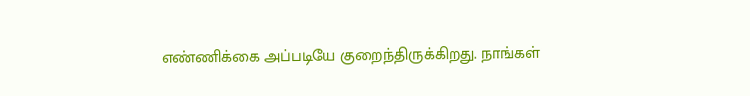எண்ணிக்கை அப்படியே குறைந்திருக்கிறது. நாங்கள்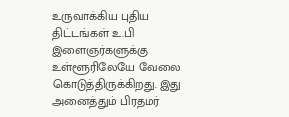உருவாக்கிய புதிய திட்டங்கள் உ.பி இளைஞர்களுக்கு உள்ளூரிலேயே வேலை கொடுத்திருக்கிறது. இது அனைத்தும் பிரதமர்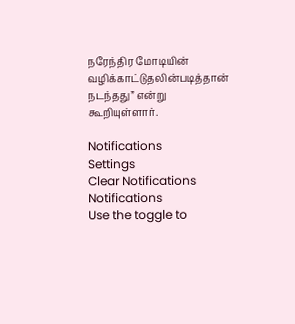நரேந்திர மோடியின் வழிக்காட்டுதலின்படித்தான் நடந்தது” என்று கூறியுள்ளார்.

Notifications
Settings
Clear Notifications
Notifications
Use the toggle to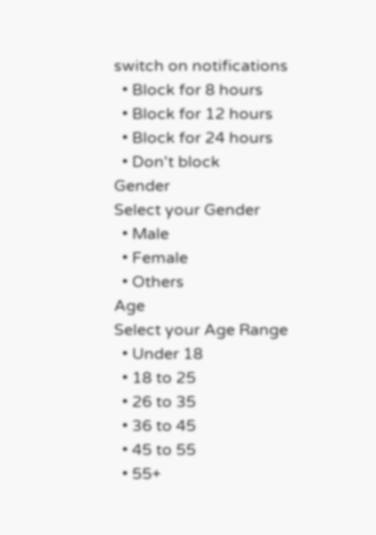switch on notifications
  • Block for 8 hours
  • Block for 12 hours
  • Block for 24 hours
  • Don't block
Gender
Select your Gender
  • Male
  • Female
  • Others
Age
Select your Age Range
  • Under 18
  • 18 to 25
  • 26 to 35
  • 36 to 45
  • 45 to 55
  • 55+